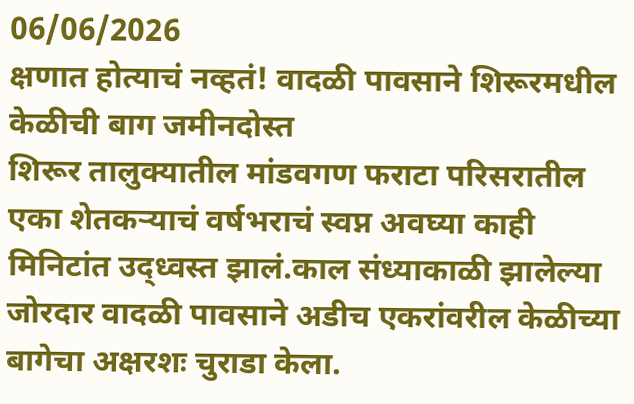06/06/2026
क्षणात होत्याचं नव्हतं! वादळी पावसाने शिरूरमधील केळीची बाग जमीनदोस्त
शिरूर तालुक्यातील मांडवगण फराटा परिसरातील एका शेतकऱ्याचं वर्षभराचं स्वप्न अवघ्या काही मिनिटांत उद्ध्वस्त झालं.काल संध्याकाळी झालेल्या जोरदार वादळी पावसाने अडीच एकरांवरील केळीच्या बागेचा अक्षरशः चुराडा केला.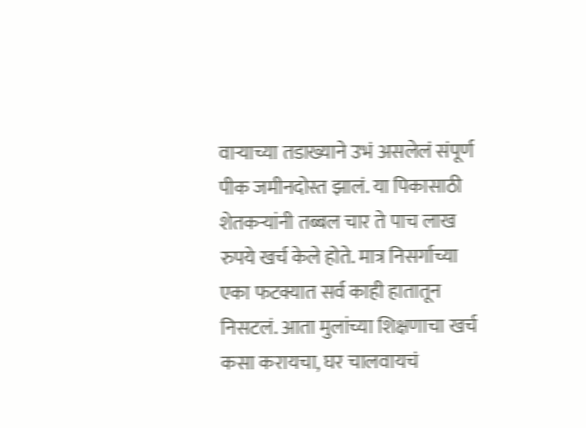वाऱ्याच्या तडाख्याने उभं असलेलं संपूर्ण पीक जमीनदोस्त झालं. या पिकासाठी शेतकऱ्यांनी तब्बल चार ते पाच लाख रुपये खर्च केले होते. मात्र निसर्गाच्या एका फटक्यात सर्व काही हातातून निसटलं. आता मुलांच्या शिक्षणाचा खर्च कसा करायचा, घर चालवायचं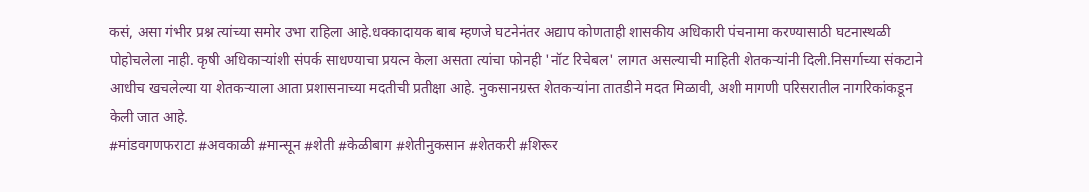कसं, असा गंभीर प्रश्न त्यांच्या समोर उभा राहिला आहे.धक्कादायक बाब म्हणजे घटनेनंतर अद्याप कोणताही शासकीय अधिकारी पंचनामा करण्यासाठी घटनास्थळी पोहोचलेला नाही. कृषी अधिकाऱ्यांशी संपर्क साधण्याचा प्रयत्न केला असता त्यांचा फोनही 'नॉट रिचेबल' लागत असल्याची माहिती शेतकऱ्यांनी दिली.निसर्गाच्या संकटाने आधीच खचलेल्या या शेतकऱ्याला आता प्रशासनाच्या मदतीची प्रतीक्षा आहे. नुकसानग्रस्त शेतकऱ्यांना तातडीने मदत मिळावी, अशी मागणी परिसरातील नागरिकांकडून केली जात आहे.
#मांडवगणफराटा #अवकाळी #मान्सून #शेती #केळीबाग #शेतीनुकसान #शेतकरी #शिरूर